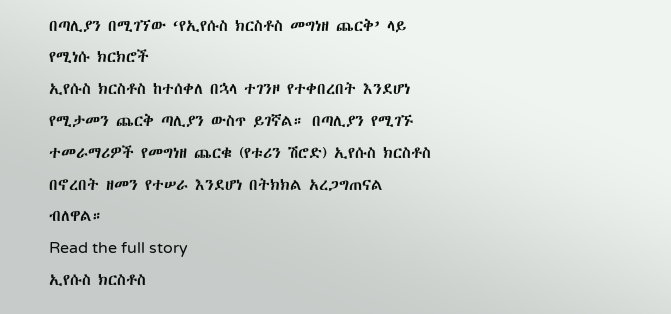በጣሊያን በሚገኘው ‘የኢየሱስ ክርስቶስ መግነዘ ጨርቅ’ ላይ የሚነሱ ክርክሮች
ኢየሱስ ክርስቶስ ከተሰቀለ በኋላ ተገንዞ የተቀበረበት እንደሆነ የሚታመን ጨርቅ ጣሊያን ውስጥ ይገኛል። በጣሊያን የሚገኙ ተመራማሪዎች የመግነዘ ጨርቁ (የቱሪን ሽሮድ) ኢየሱስ ክርስቶስ በኖረበት ዘመን የተሠራ እንደሆነ በትክክል አረጋግጠናል ብለዋል።
Read the full story
ኢየሱስ ክርስቶስ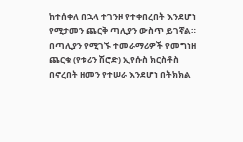ከተሰቀለ በኋላ ተገንዞ የተቀበረበት እንደሆነ የሚታመን ጨርቅ ጣሊያን ውስጥ ይገኛል። በጣሊያን የሚገኙ ተመራማሪዎች የመግነዘ ጨርቁ (የቱሪን ሽሮድ) ኢየሱስ ክርስቶስ በኖረበት ዘመን የተሠራ እንደሆነ በትክክል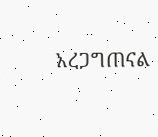አረጋግጠናል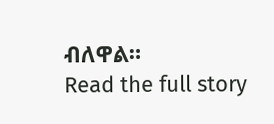ብለዋል።
Read the full story